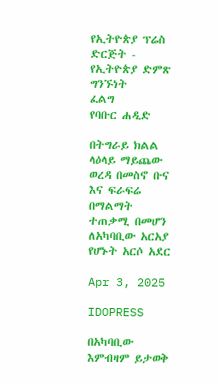የኢትዮጵያ ፕሬስ ድርጅት - የኢትዮጵያ ድምጽ
ግንኙነት
ፈልግ
የባቡር ሐዲድ

በትግራይ ክልል ላዕላይ ማይጨው ወረዳ በመስኖ ቡና እና ፍራፍሬ በማልማት ተጠቃሚ በመሆን ለአካባቢው አርአያ የሆኑት አርሶ አደር

Apr 3, 2025

IDOPRESS

በአካባቢው እምብዛም ይታወቅ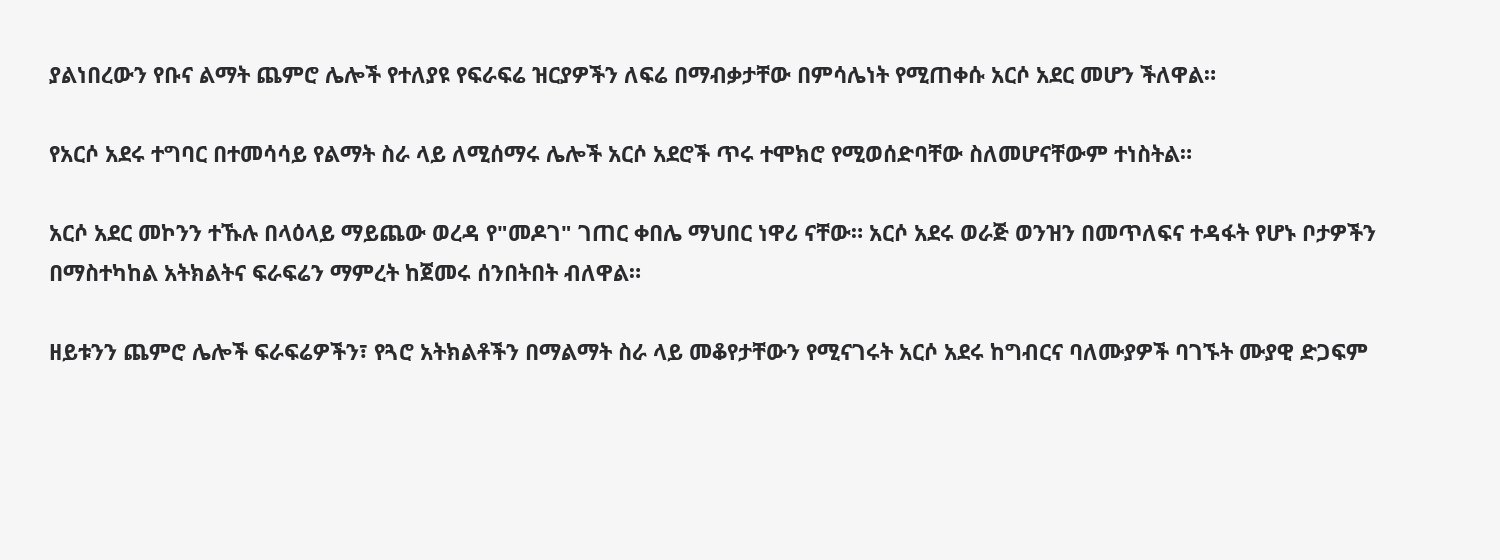ያልነበረውን የቡና ልማት ጨምሮ ሌሎች የተለያዩ የፍራፍሬ ዝርያዎችን ለፍሬ በማብቃታቸው በምሳሌነት የሚጠቀሱ አርሶ አደር መሆን ችለዋል።

የአርሶ አደሩ ተግባር በተመሳሳይ የልማት ስራ ላይ ለሚሰማሩ ሌሎች አርሶ አደሮች ጥሩ ተሞክሮ የሚወሰድባቸው ስለመሆናቸውም ተነስትል።

አርሶ አደር መኮንን ተኹሉ በላዕላይ ማይጨው ወረዳ የ"መዶገ" ገጠር ቀበሌ ማህበር ነዋሪ ናቸው። አርሶ አደሩ ወራጅ ወንዝን በመጥለፍና ተዳፋት የሆኑ ቦታዎችን በማስተካከል አትክልትና ፍራፍሬን ማምረት ከጀመሩ ሰንበትበት ብለዋል።

ዘይቱንን ጨምሮ ሌሎች ፍራፍሬዎችን፣ የጓሮ አትክልቶችን በማልማት ስራ ላይ መቆየታቸውን የሚናገሩት አርሶ አደሩ ከግብርና ባለሙያዎች ባገኙት ሙያዊ ድጋፍም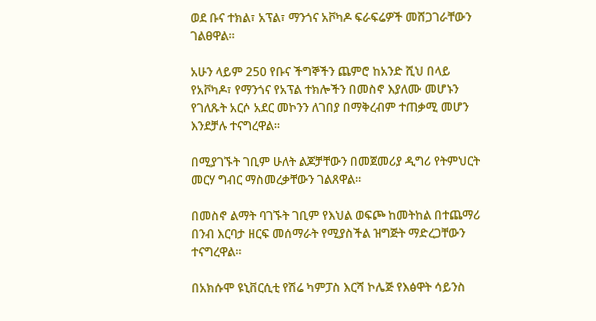ወደ ቡና ተክል፣ አፕል፣ ማንጎና አቮካዶ ፍራፍሬዎች መሸጋገራቸውን ገልፀዋል።

አሁን ላይም 250 የቡና ችግኞችን ጨምሮ ከአንድ ሺህ በላይ የአቮካዶ፣ የማንጎና የአፕል ተክሎችን በመስኖ እያለሙ መሆኑን የገለጹት አርሶ አደር መኮንን ለገበያ በማቅረብም ተጠቃሚ መሆን እንደቻሉ ተናግረዋል።

በሚያገኙት ገቢም ሁለት ልጆቻቸውን በመጀመሪያ ዲግሪ የትምህርት መርሃ ግብር ማስመረቃቸውን ገልጸዋል።

በመስኖ ልማት ባገኙት ገቢም የእህል ወፍጮ ከመትከል በተጨማሪ በንብ እርባታ ዘርፍ መሰማራት የሚያስችል ዝግጅት ማድረጋቸውን ተናግረዋል።

በአክሱሞ ዩኒቨርሲቲ የሽሬ ካምፓስ እርሻ ኮሌጅ የእፅዋት ሳይንስ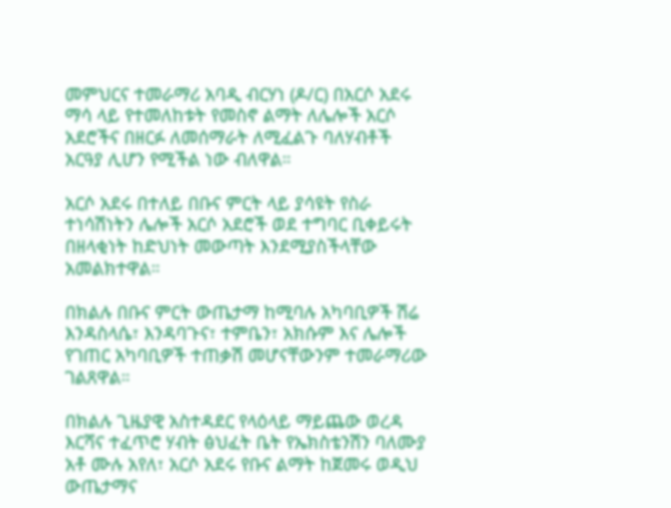መምህርና ተመራማሪ አባዲ ብርሃነ (ዶ/ር) በአርሶ አደሩ ማሳ ላይ የተመለከቱት የመስኖ ልማት ለሌሎች አርሶ አደሮችና በዘርፉ ለመሰማራት ለሚፈልጉ ባለሃብቶች አርዓያ ሊሆን የሚችል ነው ብለዋል።

አርሶ አደሩ በተለይ በቡና ምርት ላይ ያሳዩት የስራ ተነሳሽነትን ሌሎች አርሶ አደሮች ወደ ተግባር ቢቀይሩት በዘላቂነት ከድህነት መውጣት እንደሚያስችላቸው አመልክተዋል።

በክልሉ በቡና ምርት ውጤታማ ከሚባሉ አካባቢዎች ሽሬ እንዳስላሴ፣ እንዳባጉና፣ ተምቤን፣ አክሱም እና ሌሎች የገጠር አካባቢዎች ተጠቃሽ መሆናቸውንም ተመራማሪው ገልጸዋል።

በክልሉ ጊዜያዊ አስተዳደር የላዕላይ ማይጨው ወረዳ እርሻና ተፈጥሮ ሃብት ፅህፈት ቤት የኤክስቴንሽን ባለሙያ አቶ ሙሉ አየለ፣ አርሶ አደሩ የቡና ልማት ከጀመሩ ወዲህ ውጤታማና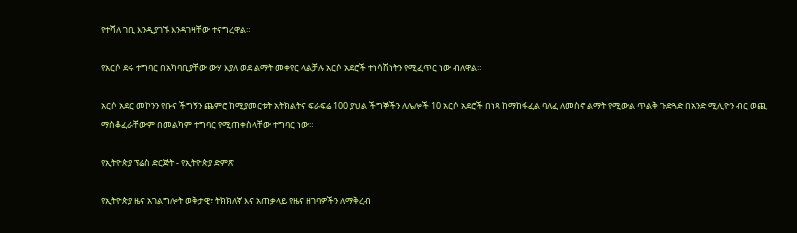የተሻለ ገቢ እንዲያገኙ እንዳገዛቸው ተናግረዋል።

የአርሶ ደሩ ተግባር በአካባቢያቸው ውሃ እያለ ወደ ልማት መቀየር ላልቻሉ አርሶ አደሮች ተነሳሽነትን የሚፈጥር ነው ብለዋል።

አርሶ አደር መኮንን የቡና ችግኝን ጨምሮ ከሚያመርቱት አትክልትና ፍራፍሬ 100 ያህል ችግኞችን ለሌሎች 10 አርሶ አደሮች በነጻ ከማከፋፈል ባለፈ ለመስኖ ልማት የሚውል ጥልቅ ጉድጓድ በአንድ ሚሊዮን ብር ወጪ ማስቆፈራቸውም በመልካም ተግባር የሚጠቀስላቸው ተግባር ነው።

የኢትዮጵያ ፕሬስ ድርጅት - የኢትዮጵያ ድምጽ

የኢትዮጵያ ዜና አገልግሎት ወቅታዊ፣ ትክክለኛ እና አጠቃላይ የዜና ዘገባዎችን ለማቅረብ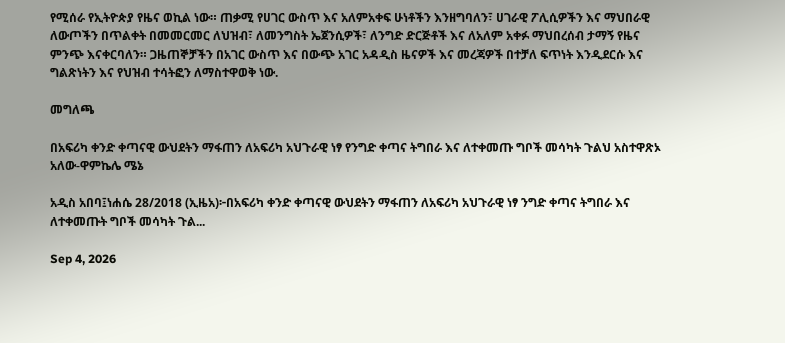የሚሰራ የኢትዮጵያ የዜና ወኪል ነው። ጠቃሚ የሀገር ውስጥ እና አለምአቀፍ ሁነቶችን እንዘግባለን፣ ሀገራዊ ፖሊሲዎችን እና ማህበራዊ ለውጦችን በጥልቀት በመመርመር ለህዝብ፣ ለመንግስት ኤጀንሲዎች፣ ለንግድ ድርጅቶች እና ለአለም አቀፉ ማህበረሰብ ታማኝ የዜና ምንጭ እናቀርባለን። ጋዜጠኞቻችን በአገር ውስጥ እና በውጭ አገር አዳዲስ ዜናዎች እና መረጃዎች በተቻለ ፍጥነት እንዲደርሱ እና ግልጽነትን እና የህዝብ ተሳትፎን ለማስተዋወቅ ነው.

መግለጫ

በአፍሪካ ቀንድ ቀጣናዊ ውህደትን ማፋጠን ለአፍሪካ አህጉራዊ ነፃ የንግድ ቀጣና ትግበራ እና ለተቀመጡ ግቦች መሳካት ጉልህ አስተዋጽኦ አለው-ዋምኬሌ ሜኔ

አዲስ አበባ፤ነሐሴ 28/2018 (ኢዜአ)፦በአፍሪካ ቀንድ ቀጣናዊ ውህደትን ማፋጠን ለአፍሪካ አህጉራዊ ነፃ ንግድ ቀጣና ትግበራ እና ለተቀመጡት ግቦች መሳካት ጉል...

Sep 4, 2026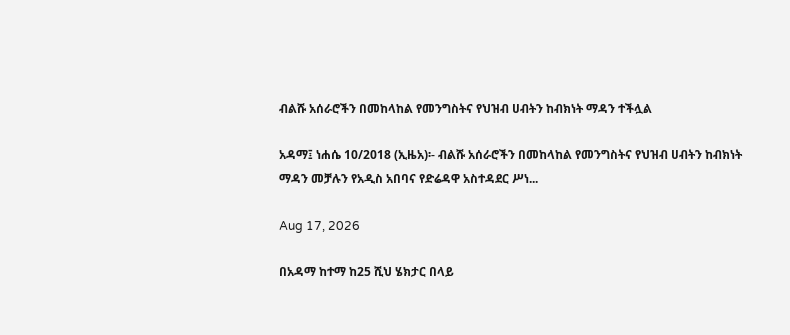ብልሹ አሰራሮችን በመከላከል የመንግስትና የህዝብ ሀብትን ከብክነት ማዳን ተችሏል

አዳማ፤ ነሐሴ 10/2018 (ኢዜአ)፡- ብልሹ አሰራሮችን በመከላከል የመንግስትና የህዝብ ሀብትን ከብክነት ማዳን መቻሉን የአዲስ አበባና የድሬዳዋ አስተዳደር ሥነ...

Aug 17, 2026

በአዳማ ከተማ ከ25 ሺህ ሄክታር በላይ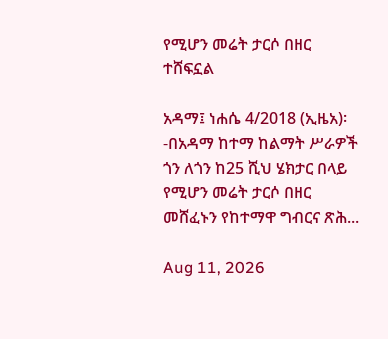የሚሆን መሬት ታርሶ በዘር ተሸፍኗል

አዳማ፤ ነሐሴ 4/2018 (ኢዜአ)፡-በአዳማ ከተማ ከልማት ሥራዎች ጎን ለጎን ከ25 ሺህ ሄክታር በላይ የሚሆን መሬት ታርሶ በዘር መሸፈኑን የከተማዋ ግብርና ጽሕ...

Aug 11, 2026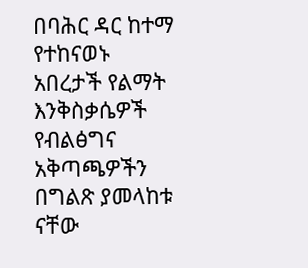በባሕር ዳር ከተማ የተከናወኑ አበረታች የልማት እንቅስቃሴዎች የብልፅግና አቅጣጫዎችን በግልጽ ያመላከቱ ናቸው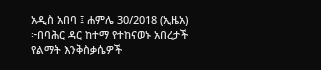አዲስ አበባ ፤ ሐምሌ 30/2018 (ኢዜአ) ፦በባሕር ዳር ከተማ የተከናወኑ አበረታች የልማት እንቅስቃሴዎች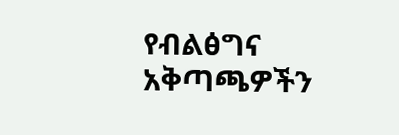የብልፅግና አቅጣጫዎችን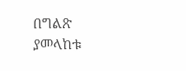በግልጽ ያመላከቱ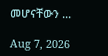መሆናቸውን ...

Aug 7, 2026